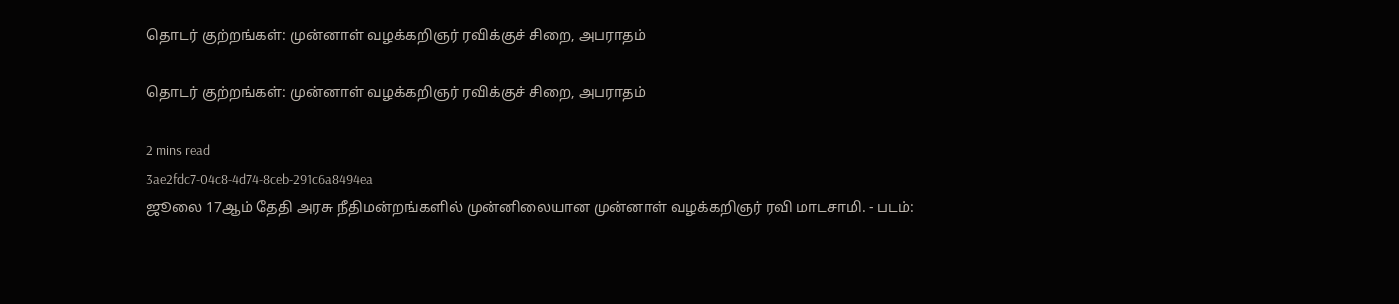தொடர் குற்றங்கள்: முன்னாள் வழக்கறிஞர் ரவிக்குச் சிறை, அபராதம்

தொடர் குற்றங்கள்: முன்னாள் வழக்கறிஞர் ரவிக்குச் சிறை, அபராதம்

2 mins read
3ae2fdc7-04c8-4d74-8ceb-291c6a8494ea
ஜூலை 17ஆம் தேதி அரசு நீதிமன்றங்களில் முன்னிலையான முன்னாள் வழக்கறிஞர் ரவி மாடசாமி. - படம்: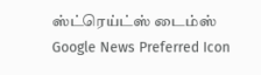ஸ்ட்ரெய்ட்ஸ் டைம்ஸ்
Google News Preferred Icon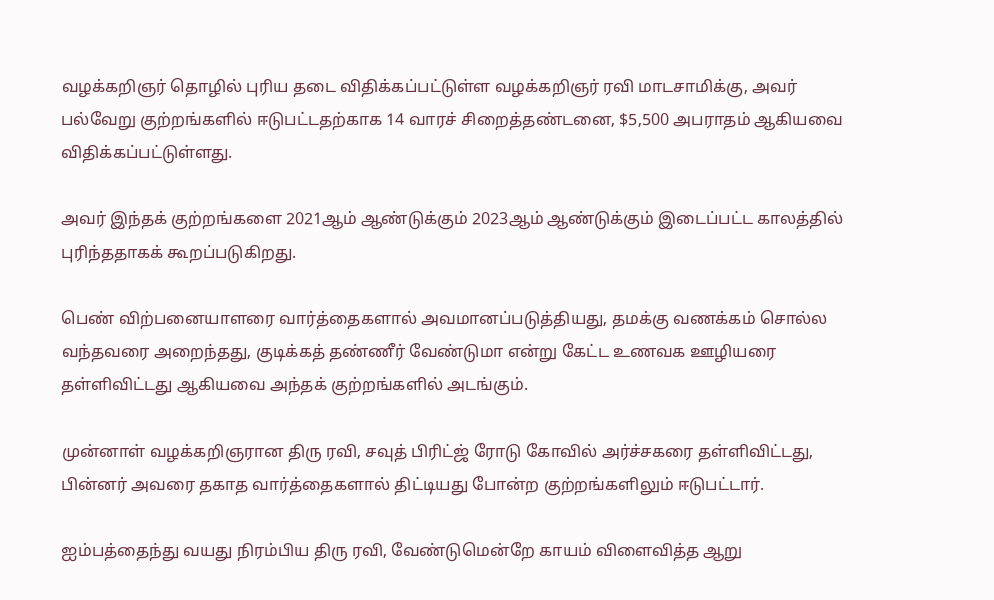வழக்கறிஞர் தொழில் புரிய தடை விதிக்கப்பட்டுள்ள வழக்கறிஞர் ரவி மாடசாமிக்கு, அவர் பல்வேறு குற்றங்களில் ஈடுபட்டதற்காக 14 வாரச் சிறைத்தண்டனை, $5,500 அபராதம் ஆகியவை விதிக்கப்பட்டுள்ளது.

அவர் இந்தக் குற்றங்களை 2021ஆம் ஆண்டுக்கும் 2023ஆம் ஆண்டுக்கும் இடைப்பட்ட காலத்தில் புரிந்ததாகக் கூறப்படுகிறது.

பெண் விற்பனையாளரை வார்த்தைகளால் அவமானப்படுத்தியது, தமக்கு வணக்கம் சொல்ல வந்தவரை அறைந்தது, குடிக்கத் தண்ணீர் வேண்டுமா என்று கேட்ட உணவக ஊழியரை தள்ளிவிட்டது ஆகியவை அந்தக் குற்றங்களில் அடங்கும்.

முன்னாள் வழக்கறிஞரான திரு ரவி, சவுத் பிரிட்ஜ் ரோடு கோவில் அர்ச்சகரை தள்ளிவிட்டது, பின்னர் அவரை தகாத வார்த்தைகளால் திட்டியது போன்ற குற்றங்களிலும் ஈடுபட்டார்.

ஐம்பத்தைந்து வயது நிரம்பிய திரு ரவி, வேண்டுமென்றே காயம் விளைவித்த ஆறு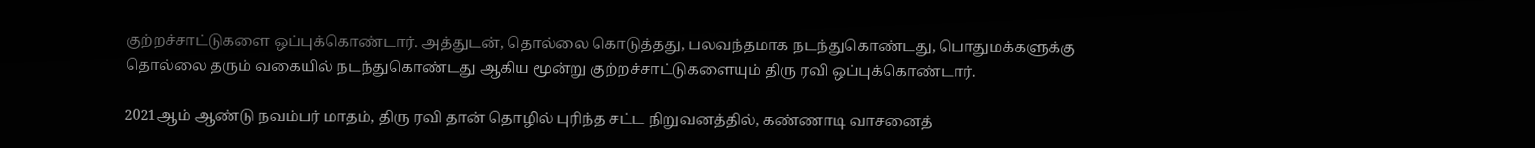குற்றச்சாட்டுகளை ஒப்புக்கொண்டார். அத்துடன், தொல்லை கொடுத்தது, பலவந்தமாக நடந்துகொண்டது, பொதுமக்களுக்கு தொல்லை தரும் வகையில் நடந்துகொண்டது ஆகிய மூன்று குற்றச்சாட்டுகளையும் திரு ரவி ஒப்புக்கொண்டார்.

2021ஆம் ஆண்டு நவம்பர் மாதம், திரு ரவி தான் தொழில் புரிந்த சட்ட நிறுவனத்தில், கண்ணாடி வாசனைத்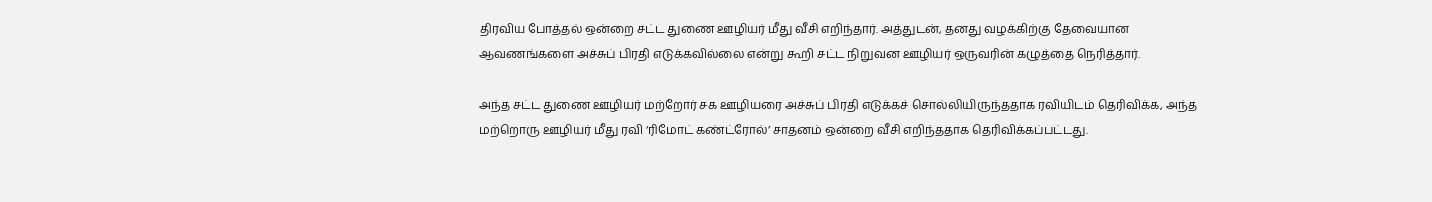திரவிய போத்தல் ஒன்றை சட்ட துணை ஊழியர் மீது வீசி எறிந்தார். அத்துடன், தனது வழக்கிற்கு தேவையான ஆவணங்களை அச்சுப் பிரதி எடுக்கவில்லை என்று கூறி சட்ட நிறுவன ஊழியர் ஒருவரின் கழுத்தை நெரித்தார்.

அந்த சட்ட துணை ஊழியர் மற்றோர் சக ஊழியரை அச்சுப் பிரதி எடுக்கச் சொல்லியிருந்ததாக ரவியிடம் தெரிவிக்க, அந்த மற்றொரு ஊழியர் மீது ரவி ‘ரிமோட் கண்ட்ரோல்’ சாதனம் ஒன்றை வீசி எறிந்ததாக தெரிவிக்கப்பட்டது.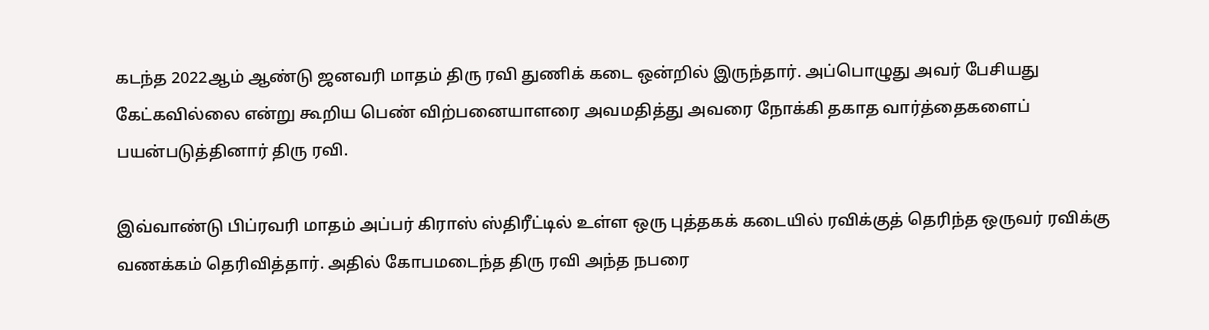கடந்த 2022ஆம் ஆண்டு ஜனவரி மாதம் திரு ரவி துணிக் கடை ஒன்றில் இருந்தார். அப்பொழுது அவர் பேசியது கேட்கவில்லை என்று கூறிய பெண் விற்பனையாளரை அவமதித்து அவரை நோக்கி தகாத வார்த்தைகளைப் பயன்படுத்தினார் திரு ரவி.

இவ்வாண்டு பிப்ரவரி மாதம் அப்பர் கிராஸ் ஸ்திரீட்டில் உள்ள ஒரு புத்தகக் கடையில் ரவிக்குத் தெரிந்த ஒருவர் ரவிக்கு வணக்கம் தெரிவித்தார். அதில் கோபமடைந்த திரு ரவி அந்த நபரை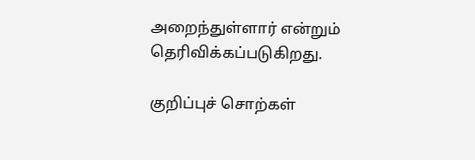அறைந்துள்ளார் என்றும் தெரிவிக்கப்படுகிறது.

குறிப்புச் சொற்கள்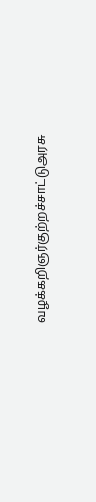வழக்கறிஞர்குற்றச்சாட்டுஅரசு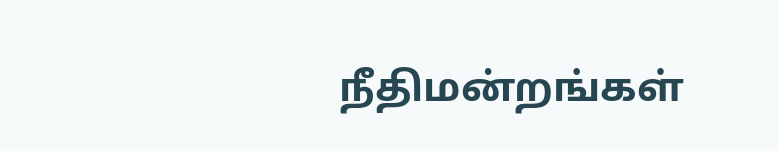நீதிமன்றங்கள்